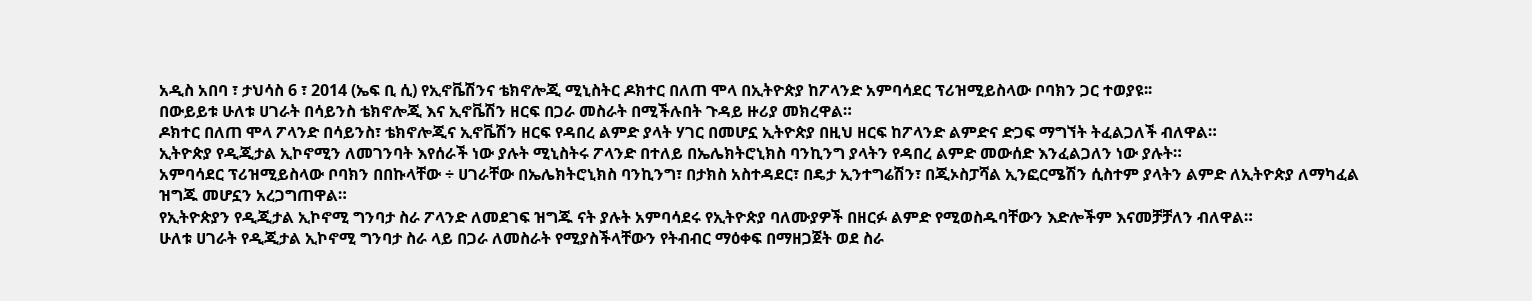አዲስ አበባ ፣ ታህሳስ 6 ፣ 2014 (ኤፍ ቢ ሲ) የኢኖቬሽንና ቴክኖሎጂ ሚኒስትር ዶክተር በለጠ ሞላ በኢትዮጵያ ከፖላንድ አምባሳደር ፕሪዝሚይስላው ቦባክን ጋር ተወያዩ፡፡
በውይይቱ ሁለቱ ሀገራት በሳይንስ ቴክኖሎጂ እና ኢኖቬሽን ዘርፍ በጋራ መስራት በሚችሉበት ጉዳይ ዙሪያ መክረዋል።
ዶክተር በለጠ ሞላ ፖላንድ በሳይንስ፣ ቴክኖሎጂና ኢኖቬሽን ዘርፍ የዳበረ ልምድ ያላት ሃገር በመሆኗ ኢትዮጵያ በዚህ ዘርፍ ከፖላንድ ልምድና ድጋፍ ማግኘት ትፈልጋለች ብለዋል።
ኢትዮጵያ የዲጂታል ኢኮኖሚን ለመገንባት እየሰራች ነው ያሉት ሚኒስትሩ ፖላንድ በተለይ በኤሌክትሮኒክስ ባንኪንግ ያላትን የዳበረ ልምድ መውሰድ እንፈልጋለን ነው ያሉት።
አምባሳደር ፕሪዝሚይስላው ቦባክን በበኩላቸው ÷ ሀገራቸው በኤሌክትሮኒክስ ባንኪንግ፣ በታክስ አስተዳደር፣ በዴታ ኢንተግሬሽን፣ በጂኦስፓሻል ኢንፎርሜሽን ሲስተም ያላትን ልምድ ለኢትዮጵያ ለማካፈል ዝግጁ መሆኗን አረጋግጠዋል።
የኢትዮጵያን የዲጂታል ኢኮኖሚ ግንባታ ስራ ፖላንድ ለመደገፍ ዝግጁ ናት ያሉት አምባሳደሩ የኢትዮጵያ ባለሙያዎች በዘርፉ ልምድ የሚወስዱባቸውን እድሎችም እናመቻቻለን ብለዋል።
ሁለቱ ሀገራት የዲጂታል ኢኮኖሚ ግንባታ ስራ ላይ በጋራ ለመስራት የሚያስችላቸውን የትብብር ማዕቀፍ በማዘጋጀት ወደ ስራ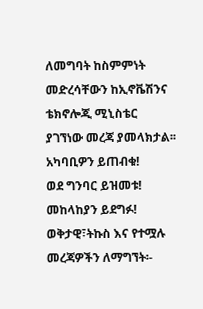ለመግባት ከስምምነት መድረሳቸውን ከኢኖቬሽንና ቴክኖሎጂ ሚኒስቴር ያገኘነው መረጃ ያመላክታል፡፡
አካባቢዎን ይጠብቁ!
ወደ ግንባር ይዝመቱ!
መከላከያን ይደግፉ!
ወቅታዊ፣ትኩስ እና የተሟሉ መረጃዎችን ለማግኘት፡-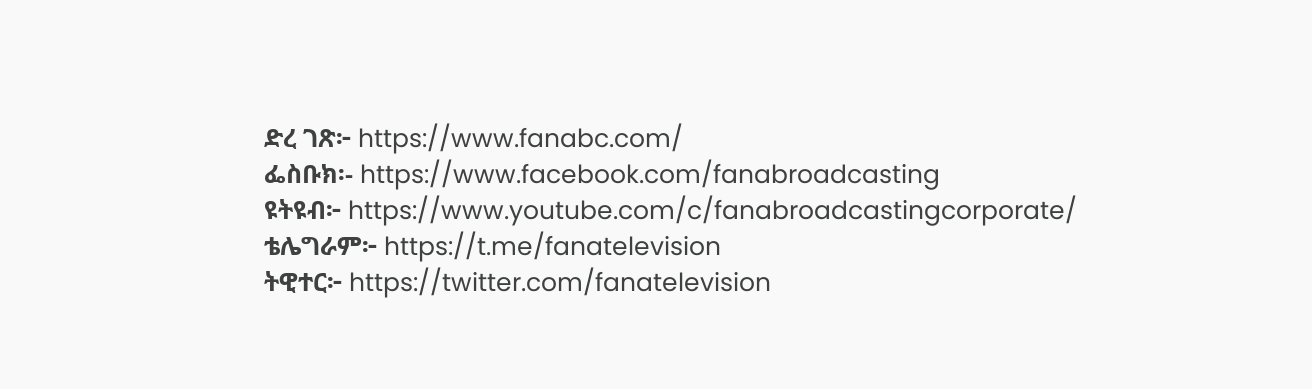ድረ ገጽ፦ https://www.fanabc.com/
ፌስቡክ፡- https://www.facebook.com/fanabroadcasting
ዩትዩብ፦ https://www.youtube.com/c/fanabroadcastingcorporate/
ቴሌግራም፦ https://t.me/fanatelevision
ትዊተር፦ https://twitter.com/fanatelevision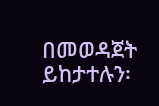በመወዳጀት ይከታተሉን፡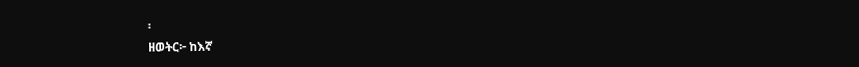፡
ዘወትር፦ ከእኛ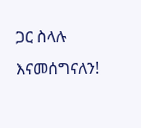ጋር ስላሉ እናመሰግናለን!